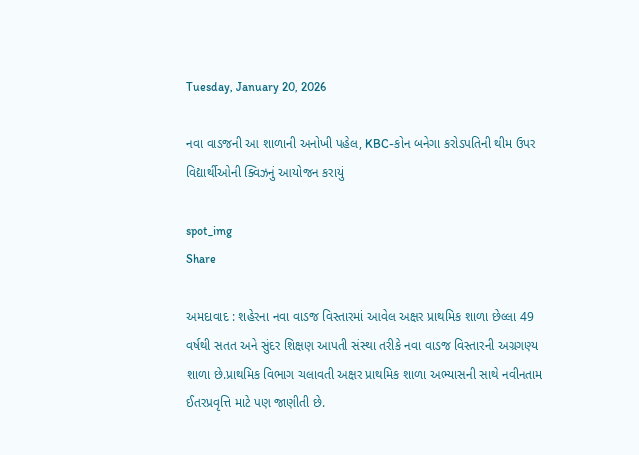Tuesday, January 20, 2026

નવા વાડજની આ શાળાની અનોખી પહેલ, KBC-કોન બનેગા કરોડપતિની થીમ ઉપર વિદ્યાર્થીઓની ક્વિઝનું આયોજન કરાયું

spot_img
Share

અમદાવાદ : શહેરના નવા વાડજ વિસ્તારમાં આવેલ અક્ષર પ્રાથમિક શાળા છેલ્લા 49 વર્ષથી સતત અને સુંદર શિક્ષણ આપતી સંસ્થા તરીકે નવા વાડજ વિસ્તારની અગ્રગણ્ય શાળા છે.પ્રાથમિક વિભાગ ચલાવતી અક્ષર પ્રાથમિક શાળા અભ્યાસની સાથે નવીનતામ ઈતરપ્રવૃત્તિ માટે પણ જાણીતી છે.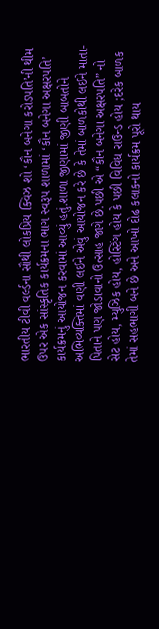ભારતીય ટીવી વર્લ્ડના સૌથી લોકપ્રિય ક્વિઝ શો ‘કૌન બનેગા કરોડપતિ’ની થીમ ઉપર એક સાંસ્કૃતિક કાર્યક્રમના ભાગ સ્વરૂપ શાળામાં ‘કૌન બનેગા અક્ષરપતિ’ કાર્યક્રમનું આયોજન કરવામાં આવ્યું હતું.શાળા જીણામાં જીણી બાબતોને અભિવ્યક્તિમાં વણી લઈને એવું આયોજન કરે છે કે તેમાં બાળકોથી લઈને માતા-પિતાને પણ જોડાવાનો ઉત્સાહ જાગે છે.પછી એ “કૌન બનેગા અક્ષરપતિ” નો સેટ હોય, મ્યુઝિક હોય, હોસ્ટિંગ હોય કે પછી વિવિધ રાઉન્ડ હોય ;દરેક બાળક તેમાં સહભાગી બને છે અને આખો દોઢ કલાકનો કાર્યક્રમ પૂરો થાય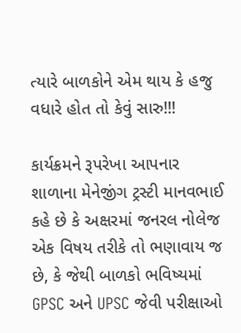ત્યારે બાળકોને એમ થાય કે હજુ વધારે હોત તો કેવું સારુ!!!

કાર્યક્રમને રૂપરેખા આપનાર શાળાના મેનેજીંગ ટ્રસ્ટી માનવભાઈ કહે છે કે અક્ષરમાં જનરલ નોલેજ એક વિષય તરીકે તો ભણાવાય જ છે, કે જેથી બાળકો ભવિષ્યમાં GPSC અને UPSC જેવી પરીક્ષાઓ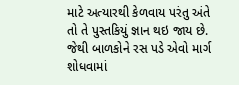માટે અત્યારથી કેળવાય પરંતુ અંતે તો તે પુસ્તકિયું જ્ઞાન થઇ જાય છે. જેથી બાળકોને રસ પડે એવો માર્ગ શોધવામાં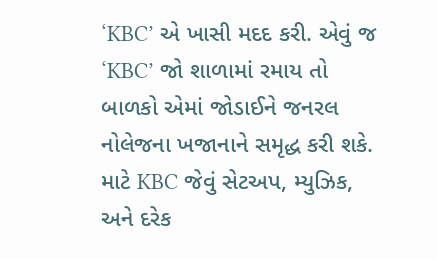‘KBC’ એ ખાસી મદદ કરી. એવું જ ‘KBC’ જો શાળામાં રમાય તો બાળકો એમાં જોડાઈને જનરલ નોલેજના ખજાનાને સમૃદ્ધ કરી શકે. માટે KBC જેવું સેટઅપ, મ્યુઝિક, અને દરેક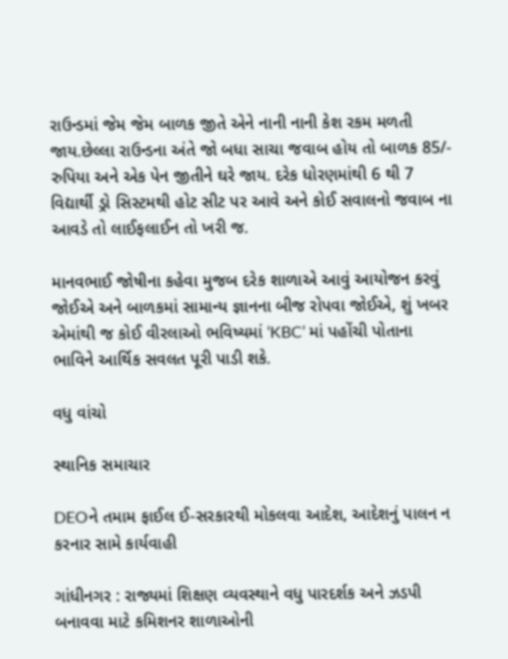રાઉન્ડમાં જેમ જેમ બાળક જીતે એને નાની નાની કેશ રકમ મળતી જાય.છેલ્લા રાઉન્ડના અંતે જો બધા સાચા જવાબ હોય તો બાળક 85/- રુપિયા અને એક પેન જીતીને ઘરે જાય. દરેક ધોરણમાંથી 6 થી 7 વિદ્યાર્થી ડ્રો સિસ્ટમથી હોટ સીટ પર આવે અને કોઈ સવાલનો જવાબ ના આવડે તો લાઈફલાઈન તો ખરી જ.

માનવભાઈ જોષીના કહેવા મુજબ દરેક શાળાએ આવું આયોજન કરવું જોઈએ અને બાળકમાં સામાન્ય જ્ઞાનના બીજ રોપવા જોઈએ, શું ખબર એમાંથી જ કોઈ વીરલાઓ ભવિષ્યમાં ‘KBC’ માં પહોંચી પોતાના ભાવિને આર્થિક સવલત પૂરી પાડી શકે.

વધુ વાંચો

સ્થાનિક સમાચાર

DEOને તમામ ફાઈલ ઈ-સરકારથી મોકલવા આદેશ, આદેશનું પાલન ન કરનાર સામે કાર્યવાહી

ગાંધીનગર : રાજ્યમાં શિક્ષણ વ્યવસ્થાને વધુ પારદર્શક અને ઝડપી બનાવવા માટે કમિશનર શાળાઓની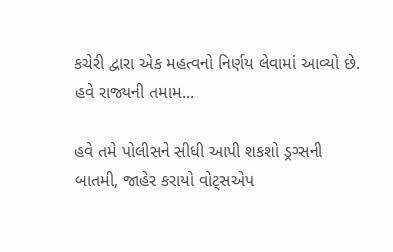કચેરી દ્વારા એક મહત્વનો નિર્ણય લેવામાં આવ્યો છે. હવે રાજ્યની તમામ...

હવે તમે પોલીસને સીધી આપી શકશો ડ્રગ્સની બાતમી, જાહેર કરાયો વોટ્સએપ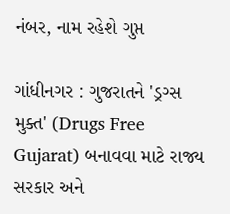નંબર, નામ રહેશે ગુપ્ત

ગાંધીનગર : ગુજરાતને 'ડ્રગ્સ મુક્ત' (Drugs Free Gujarat) બનાવવા માટે રાજ્ય સરકાર અને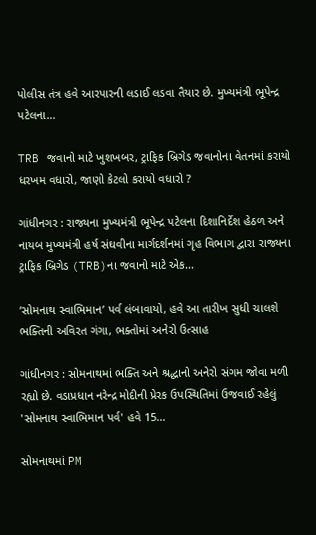પોલીસ તંત્ર હવે આરપારની લડાઈ લડવા તૈયાર છે. મુખ્યમંત્રી ભૂપેન્દ્ર પટેલના...

TRB જવાનો માટે ખુશખબર, ટ્રાફિક બ્રિગેડ જવાનોના વેતનમાં કરાયો ધરખમ વધારો, જાણો કેટલો કરાયો વધારો ?

ગાંધીનગર : રાજ્યના મુખ્યમંત્રી ભૂપેન્દ્ર પટેલના દિશાનિર્દેશ હેઠળ અને નાયબ મુખ્યમંત્રી હર્ષ સંઘવીના માર્ગદર્શનમાં ગૃહ વિભાગ દ્વારા રાજ્યના ટ્રાફિક બ્રિગેડ (TRB)ના જવાનો માટે એક...

‘સોમનાથ સ્વાભિમાન’ પર્વ લંબાવાયો, હવે આ તારીખ સુધી ચાલશે ભક્તિની અવિરત ગંગા, ભક્તોમાં અનેરો ઉત્સાહ

ગાંધીનગર : સોમનાથમાં ભક્તિ અને શ્રદ્ધાનો અનેરો સંગમ જોવા મળી રહ્યો છે. વડાપ્રધાન નરેન્દ્ર મોદીની પ્રેરક ઉપસ્થિતિમાં ઉજવાઈ રહેલું 'સોમનાથ સ્વાભિમાન પર્વ' હવે 15...

સોમનાથમાં PM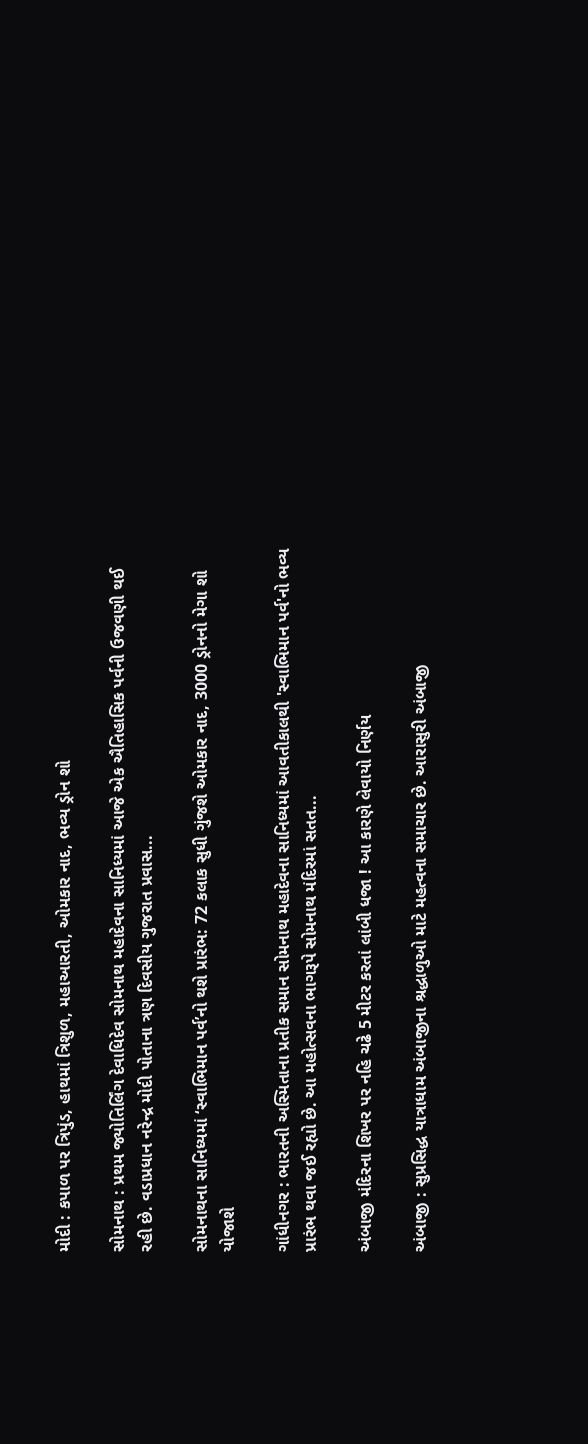મોદી : કપાળ પર ત્રિપુંડ, હાથમાં ત્રિશુળ, મહાઆરતી, ઓમકાર નાદ, ભવ્ય ડ્રોન શો

સોમનાથ : પ્રથમ જ્યોતિર્લિંગ દેવાધિદેવ સોમનાથ મહાદેવના સાનિધ્યમાં આજે એક ઐતિહાસિક પર્વની ઉજવણી થઈ રહી છે. વડાપ્રધાન નરેન્દ્ર મોદી પોતાના ત્રણ દિવસીય ગુજરાત પ્રવાસ...

સોમનાથના સાનિધ્યમાં ‘સ્વાભિમાન પર્વ’નો થશે પ્રારંભ: 72 કલાક સુધી ગુંજશે ઓમકાર નાદ, 3000 ડ્રોનનો મેગા શો યોજાશે

ગાંધીનગર : ભારતની અસ્મિતાના પ્રતીક સમાન સોમનાથ મહાદેવના સાનિધ્યમાં આવતીકાલથી 'સ્વાભિમાન પર્વ'નો ભવ્ય પ્રારંભ થવા જઈ રહ્યો છે. આ મહોત્સવના ભાગરૂપે સોમનાથ મંદિરમાં સતત...

અંબાજી મંદિરના શિખર પર નહિ ચઢે 5 મીટર કરતાં લાંબી ધજા ! આ કારણે લેવાયો નિર્ણય

અંબાજી : સુપ્રસિદ્ધ યાત્રાધામ અંબાજીના શ્રદ્ધાળુઓ માટે મહત્વના સમાચાર છે. આરાસુરી અંબાજી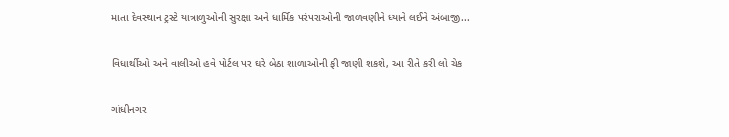માતા દેવસ્થાન ટ્રસ્ટે યાત્રાળુઓની સુરક્ષા અને ધાર્મિક પરંપરાઓની જાળવણીને ધ્યાને લઈને અંબાજી...

વિધાર્થીઓ અને વાલીઓ હવે પોર્ટલ પર ઘરે બેઠા શાળાઓની ફી જાણી શકશે, આ રીતે કરી લો ચેક

ગાંધીનગર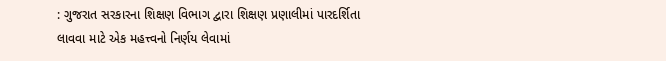: ગુજરાત સરકારના શિક્ષણ વિભાગ દ્વારા શિક્ષણ પ્રણાલીમાં પારદર્શિતા લાવવા માટે એક મહત્ત્વનો નિર્ણય લેવામાં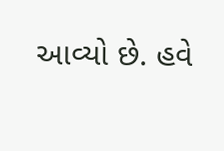આવ્યો છે. હવે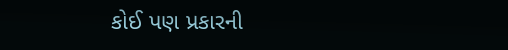કોઈ પણ પ્રકારની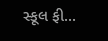સ્કૂલ ફી...